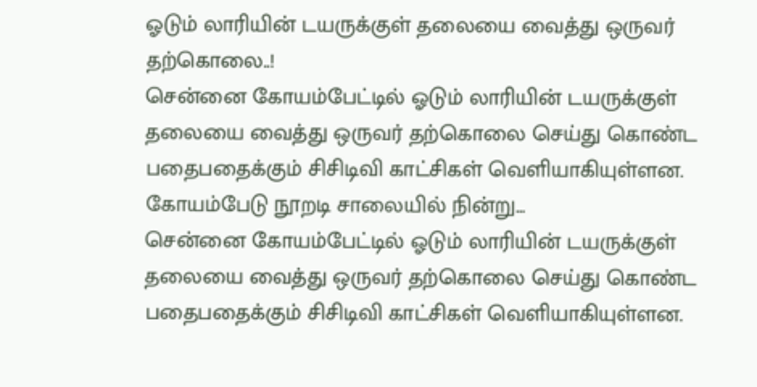ஓடும் லாரியின் டயருக்குள் தலையை வைத்து ஒருவர் தற்கொலை..!
சென்னை கோயம்பேட்டில் ஓடும் லாரியின் டயருக்குள் தலையை வைத்து ஒருவர் தற்கொலை செய்து கொண்ட பதைபதைக்கும் சிசிடிவி காட்சிகள் வெளியாகியுள்ளன. கோயம்பேடு நூறடி சாலையில் நின்று...
சென்னை கோயம்பேட்டில் ஓடும் லாரியின் டயருக்குள் தலையை வைத்து ஒருவர் தற்கொலை செய்து கொண்ட பதைபதைக்கும் சிசிடிவி காட்சிகள் வெளியாகியுள்ளன.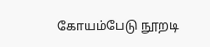கோயம்பேடு நூறடி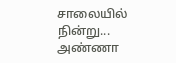சாலையில் நின்று...
அண்ணா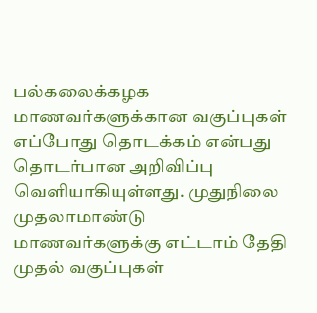பல்கலைக்கழக மாணவர்களுக்கான வகுப்புகள் எப்போது தொடக்கம் என்பது தொடர்பான அறிவிப்பு வெளியாகியுள்ளது. முதுநிலை முதலாமாண்டு மாணவர்களுக்கு எட்டாம் தேதி முதல் வகுப்புகள்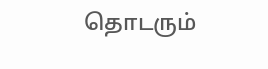தொடரும்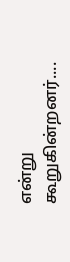என்று கூறுகின்றனர்....